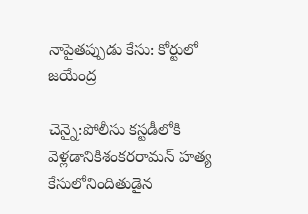నాపైతప్పుడు కేసు: కోర్టులో జయేంద్ర

చెన్నై:పోలీసు కస్టడీలోకి వెళ్లడానికిశంకరరామన్‌ హత్య కేసులోనిందితుడైన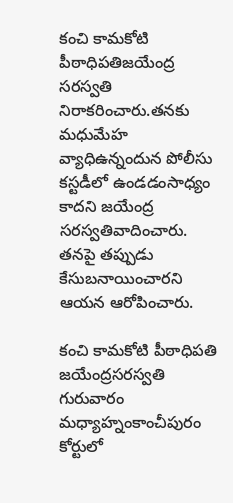కంచి కామకోటి పీఠాధిపతిజయేంద్ర సరస్వతి నిరాకరించారు.తనకు మధుమేహ వ్యాధిఉన్నందున పోలీసు కస్టడీలో ఉండడంసాధ్యం కాదని జయేంద్ర సరస్వతివాదించారు. తనపై తప్పుడు కేసుబనాయించారని ఆయన ఆరోపించారు.

కంచి కామకోటి పీఠాధిపతి జయేంద్రసరస్వతి గురువారం మధ్యాహ్నంకాంచీపురం కోర్టులో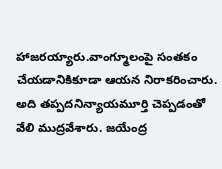హాజరయ్యారు.వాంగ్మూలంపై సంతకం చేయడానికికూడా ఆయన నిరాకరించారు. అది తప్పదనిన్యాయమూర్తి చెప్పడంతో వేలి ముద్రవేశారు. జయేంద్ర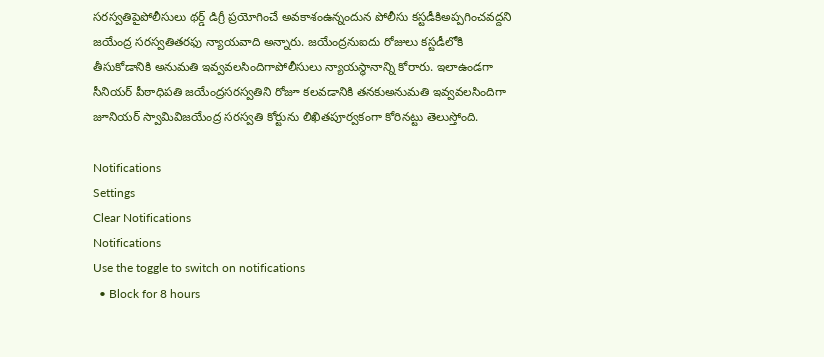సరస్వతిపైపోలీసులు థర్డ్‌ డిగ్రీ ప్రయోగించే అవకాశంఉన్నందున పోలీసు కస్టడీకిఅప్పగించవద్దని జయేంద్ర సరస్వతితరఫు న్యాయవాది అన్నారు. జయేంద్రనుఐదు రోజులు కస్టడీలోకి తీసుకోడానికి అనుమతి ఇవ్వవలసిందిగాపోలీసులు న్యాయస్ధానాన్ని కోరారు. ఇలాఉండగా సీనియర్‌ పీఠాధిపతి జయేంద్రసరస్వతిని రోజూ కలవడానికి తనకుఅనుమతి ఇవ్వవలసిందిగా జూనియర్‌ స్వామివిజయేంద్ర సరస్వతి కోర్టును లిఖితపూర్వకంగా కోరినట్టు తెలుస్తోంది.

Notifications
Settings
Clear Notifications
Notifications
Use the toggle to switch on notifications
  • Block for 8 hours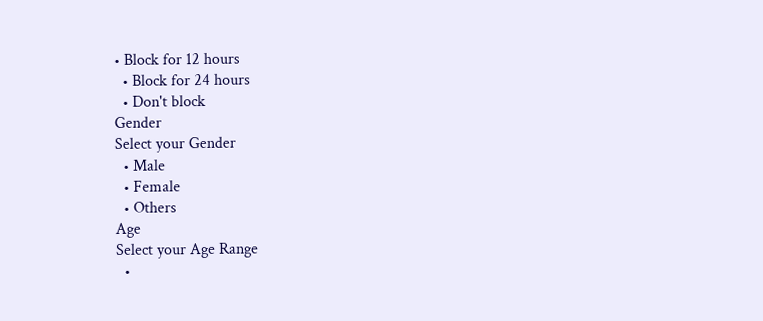• Block for 12 hours
  • Block for 24 hours
  • Don't block
Gender
Select your Gender
  • Male
  • Female
  • Others
Age
Select your Age Range
  •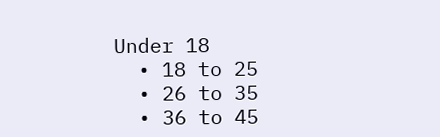Under 18
  • 18 to 25
  • 26 to 35
  • 36 to 45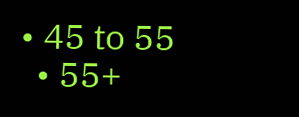• 45 to 55
  • 55+